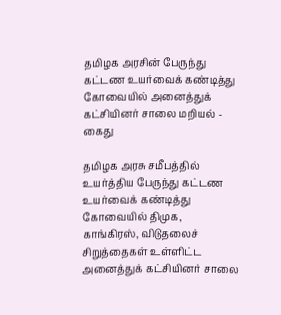தமிழக அரசின் பேருந்து கட்டண உயர்வைக் கண்டித்து கோவையில் அனைத்துக் கட்சியினர் சாலை மறியல் - கைது

தமிழக அரசு சமீபத்தில் உயர்த்திய பேருந்து கட்டண உயர்வைக் கண்டித்து கோவையில் திமுக, காங்கிரஸ், விடுதலைச் சிறுத்தைகள் உள்ளிட்ட அனைத்துக் கட்சியினர் சாலை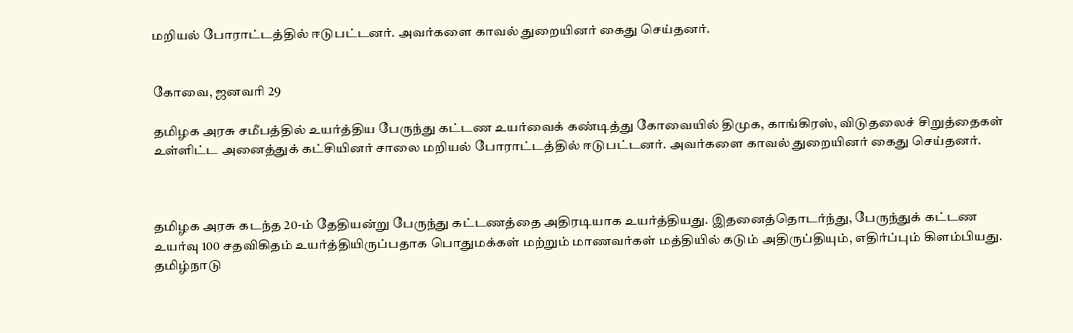மறியல் போராட்டத்தில் ஈடுபட்டனர். அவர்களை காவல் துறையினர் கைது செய்தனர்.


கோவை, ஜனவரி 29

தமிழக அரசு சமீபத்தில் உயர்த்திய பேருந்து கட்டண உயர்வைக் கண்டித்து கோவையில் திமுக, காங்கிரஸ், விடுதலைச் சிறுத்தைகள் உள்ளிட்ட அனைத்துக் கட்சியினர் சாலை மறியல் போராட்டத்தில் ஈடுபட்டனர். அவர்களை காவல் துறையினர் கைது செய்தனர்.



தமிழக அரசு கடந்த 20-ம் தேதியன்று பேருந்து கட்டணத்தை அதிரடியாக உயர்த்தியது. இதனைத்தொடர்ந்து, பேருந்துக் கட்டண உயர்வு 100 சதவிகிதம் உயர்த்தியிருப்பதாக பொதுமக்கள் மற்றும் மாணவர்கள் மத்தியில் கடும் அதிருப்தியும், எதிர்ப்பும் கிளம்பியது. தமிழ்நாடு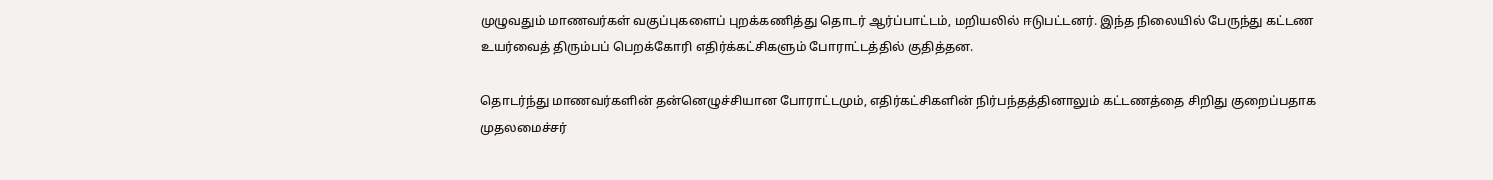முழுவதும் மாணவர்கள் வகுப்புகளைப் புறக்கணித்து தொடர் ஆர்ப்பாட்டம், மறியலில் ஈடுபட்டனர். இந்த நிலையில் பேருந்து கட்டண உயர்வைத் திரும்பப் பெறக்கோரி எதிர்க்கட்சிகளும் போராட்டத்தில் குதித்தன.

தொடர்ந்து மாணவர்களின் தன்னெழுச்சியான போராட்டமும், எதிர்கட்சிகளின் நிர்பந்தத்தினாலும் கட்டணத்தை சிறிது குறைப்பதாக முதலமைச்சர்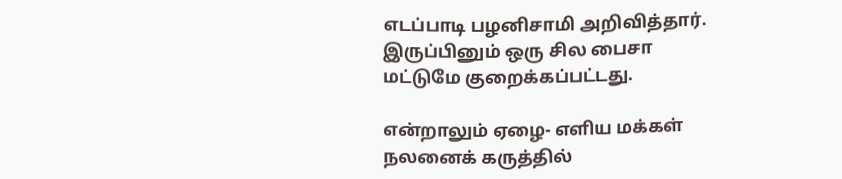எடப்பாடி பழனிசாமி அறிவித்தார். இருப்பினும் ஒரு சில பைசா மட்டுமே குறைக்கப்பட்டது.

என்றாலும் ஏழை- எளிய மக்கள் நலனைக் கருத்தில்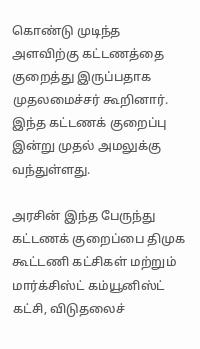கொண்டு முடிந்த அளவிற்கு கட்டணத்தை குறைத்து இருப்பதாக முதலமைச்சர் கூறினார். இந்த கட்டணக் குறைப்பு இன்று முதல் அமலுக்கு வந்துள்ளது.

அரசின் இந்த பேருந்து கட்டணக் குறைப்பை திமுக கூட்டணி கட்சிகள் மற்றும் மார்க்சிஸ்ட் கம்யூனிஸ்ட் கட்சி, விடுதலைச்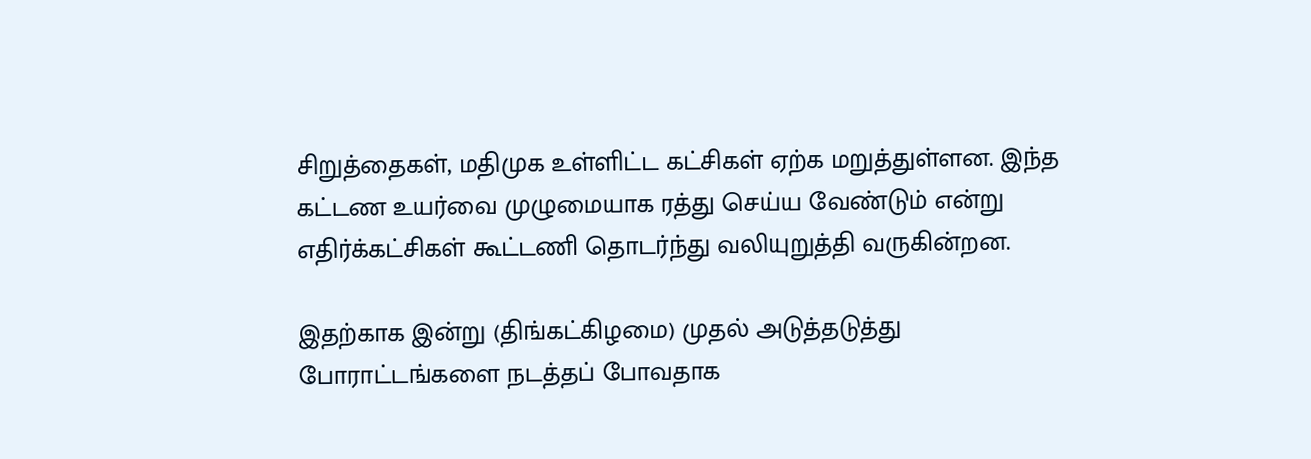சிறுத்தைகள், மதிமுக உள்ளிட்ட கட்சிகள் ஏற்க மறுத்துள்ளன. இந்த கட்டண உயர்வை முழுமையாக ரத்து செய்ய வேண்டும் என்று எதிர்க்கட்சிகள் கூட்டணி தொடர்ந்து வலியுறுத்தி வருகின்றன.

இதற்காக இன்று (திங்கட்கிழமை) முதல் அடுத்தடுத்து போராட்டங்களை நடத்தப் போவதாக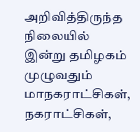அறிவித்திருந்த நிலையில் இன்று தமிழகம் முழுவதும் மாநகராட்சிகள், நகராட்சிகள்,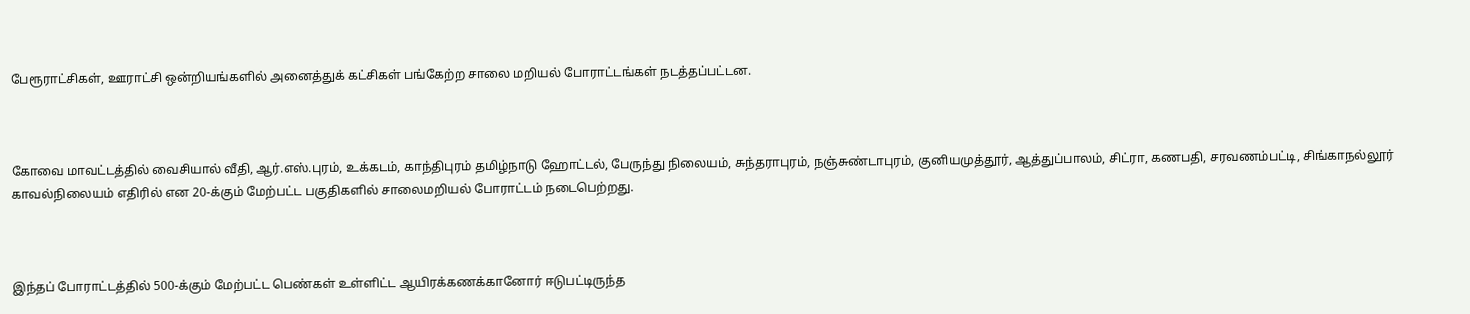பேரூராட்சிகள், ஊராட்சி ஒன்றியங்களில் அனைத்துக் கட்சிகள் பங்கேற்ற சாலை மறியல் போராட்டங்கள் நடத்தப்பட்டன.



கோவை மாவட்டத்தில் வைசியால் வீதி, ஆர்.எஸ்.புரம், உக்கடம், காந்திபுரம் தமிழ்நாடு ஹோட்டல், பேருந்து நிலையம், சுந்தராபுரம், நஞ்சுண்டாபுரம், குனியமுத்தூர், ஆத்துப்பாலம், சிட்ரா, கணபதி, சரவணம்பட்டி, சிங்காநல்லூர் காவல்நிலையம் எதிரில் என 20-க்கும் மேற்பட்ட பகுதிகளில் சாலைமறியல் போராட்டம் நடைபெற்றது.



இந்தப் போராட்டத்தில் 500-க்கும் மேற்பட்ட பெண்கள் உள்ளிட்ட ஆயிரக்கணக்கானோர் ஈடுபட்டிருந்த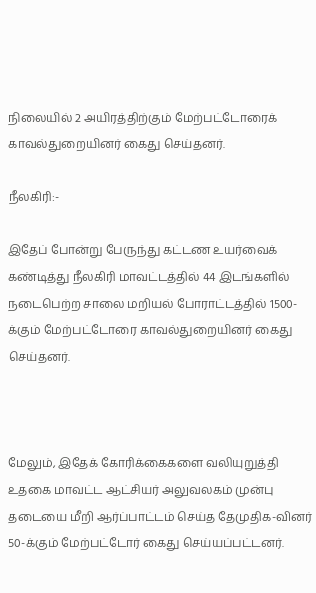நிலையில் 2 அயிரத்திற்கும் மேற்பட்டோரைக் காவல்துறையினர் கைது செய்தனர்.

நீலகிரி:-

இதேப் போன்று பேருந்து கட்டண உயர்வைக் கண்டித்து நீலகிரி மாவட்டத்தில் 44 இடங்களில் நடைபெற்ற சாலை மறியல் போராட்டத்தில் 1500-க்கும் மேற்பட்டோரை காவல்துறையினர் கைது செய்தனர்.



மேலும், இதேக் கோரிக்கைகளை வலியுறுத்தி உதகை மாவட்ட ஆட்சியர் அலுவலகம் முன்பு தடையை மீறி ஆர்ப்பாட்டம் செய்த தேமுதிக-வினர் 50-க்கும் மேற்பட்டோர் கைது செய்யப்பட்டனர்.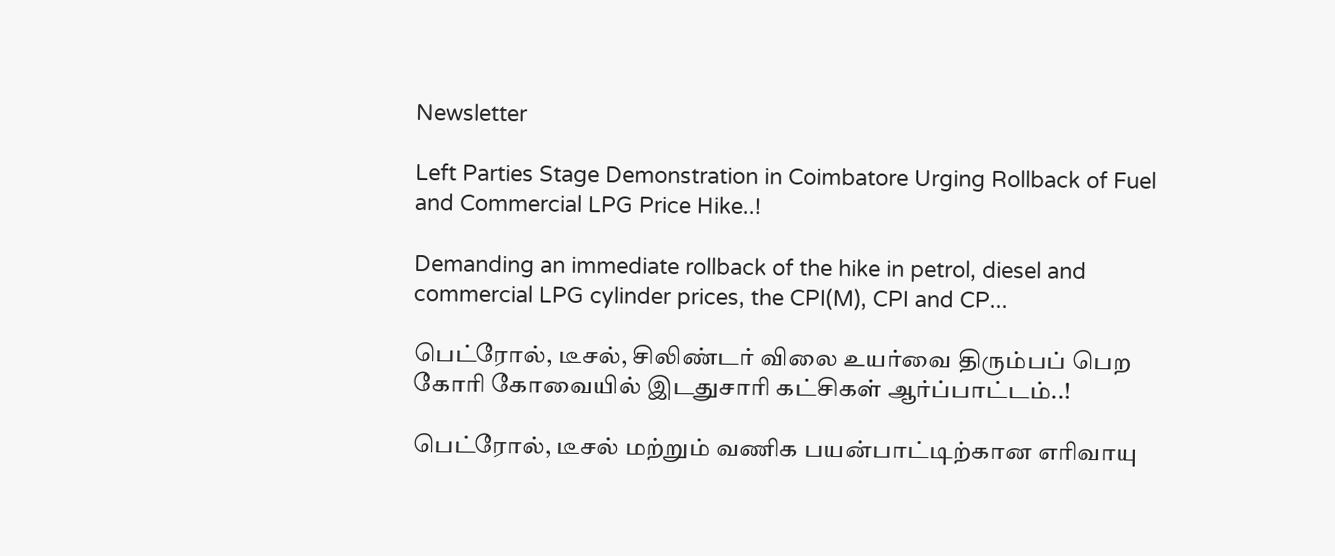Newsletter

Left Parties Stage Demonstration in Coimbatore Urging Rollback of Fuel and Commercial LPG Price Hike..!

Demanding an immediate rollback of the hike in petrol, diesel and commercial LPG cylinder prices, the CPI(M), CPI and CP...

பெட்ரோல், டீசல், சிலிண்டர் விலை உயர்வை திரும்பப் பெற கோரி கோவையில் இடதுசாரி கட்சிகள் ஆர்ப்பாட்டம்..!

பெட்ரோல், டீசல் மற்றும் வணிக பயன்பாட்டிற்கான எரிவாயு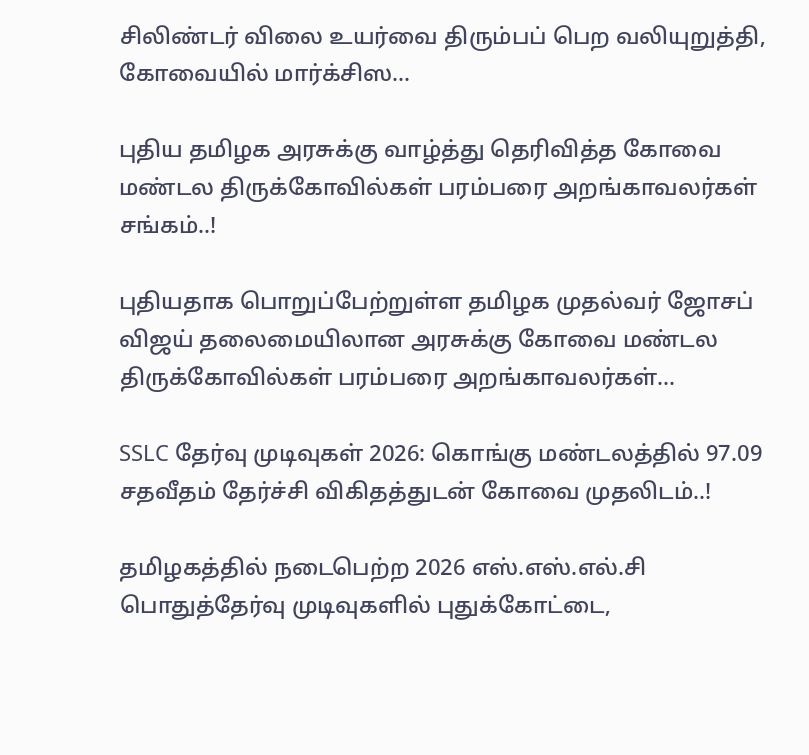சிலிண்டர் விலை உயர்வை திரும்பப் பெற வலியுறுத்தி, கோவையில் மார்க்சிஸ...

புதிய தமிழக அரசுக்கு வாழ்த்து தெரிவித்த கோவை மண்டல திருக்கோவில்கள் பரம்பரை அறங்காவலர்கள் சங்கம்..!

புதியதாக பொறுப்பேற்றுள்ள தமிழக முதல்வர் ஜோசப் விஜய் தலைமையிலான அரசுக்கு கோவை மண்டல திருக்கோவில்கள் பரம்பரை அறங்காவலர்கள்...

SSLC தேர்வு முடிவுகள் 2026: கொங்கு மண்டலத்தில் 97.09 சதவீதம் தேர்ச்சி விகிதத்துடன் கோவை முதலிடம்..!

தமிழகத்தில் நடைபெற்ற 2026 எஸ்.எஸ்.எல்.சி பொதுத்தேர்வு முடிவுகளில் புதுக்கோட்டை,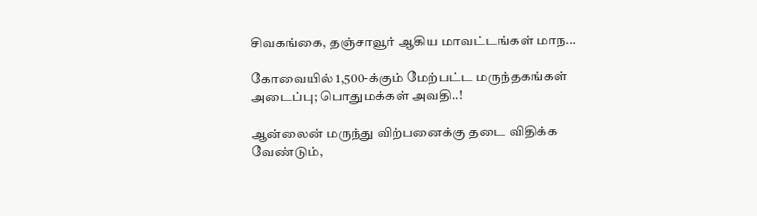சிவகங்கை, தஞ்சாவூர் ஆகிய மாவட்டங்கள் மாந...

கோவையில் 1,500-க்கும் மேற்பட்ட மருந்தகங்கள் அடைப்பு; பொதுமக்கள் அவதி..!

ஆன்லைன் மருந்து விற்பனைக்கு தடை விதிக்க வேண்டும்,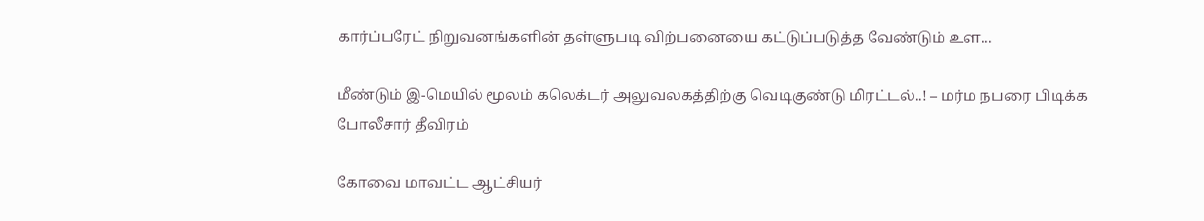கார்ப்பரேட் நிறுவனங்களின் தள்ளுபடி விற்பனையை கட்டுப்படுத்த வேண்டும் உள...

மீண்டும் இ-மெயில் மூலம் கலெக்டர் அலுவலகத்திற்கு வெடிகுண்டு மிரட்டல்..! – மர்ம நபரை பிடிக்க போலீசார் தீவிரம்

கோவை மாவட்ட ஆட்சியர்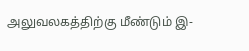அலுவலகத்திற்கு மீண்டும் இ-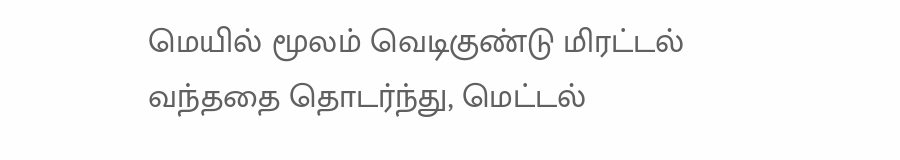மெயில் மூலம் வெடிகுண்டு மிரட்டல் வந்ததை தொடர்ந்து, மெட்டல்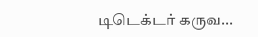டிடெக்டர் கருவ...